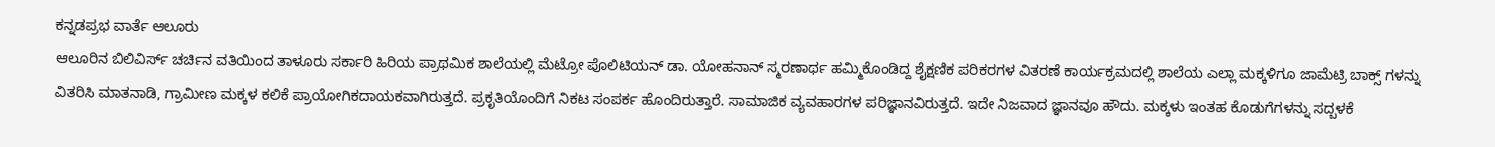ಕನ್ನಡಪ್ರಭ ವಾರ್ತೆ ಆಲೂರು
ಆಲೂರಿನ ಬಿಲಿವಿರ್ಸ್ ಚರ್ಚಿನ ವತಿಯಿಂದ ತಾಳೂರು ಸರ್ಕಾರಿ ಹಿರಿಯ ಪ್ರಾಥಮಿಕ ಶಾಲೆಯಲ್ಲಿ ಮೆಟ್ರೋ ಪೊಲಿಟಿಯನ್ ಡಾ. ಯೋಹನಾನ್ ಸ್ಮರಣಾರ್ಥ ಹಮ್ಮಿಕೊಂಡಿದ್ದ ಶೈಕ್ಷಣಿಕ ಪರಿಕರಗಳ ವಿತರಣೆ ಕಾರ್ಯಕ್ರಮದಲ್ಲಿ ಶಾಲೆಯ ಎಲ್ಲಾ ಮಕ್ಕಳಿಗೂ ಜಾಮೆಟ್ರಿ ಬಾಕ್ಸ್ ಗಳನ್ನು ವಿತರಿಸಿ ಮಾತನಾಡಿ, ಗ್ರಾಮೀಣ ಮಕ್ಕಳ ಕಲಿಕೆ ಪ್ರಾಯೋಗಿಕದಾಯಕವಾಗಿರುತ್ತದೆ. ಪ್ರಕೃತಿಯೊಂದಿಗೆ ನಿಕಟ ಸಂಪರ್ಕ ಹೊಂದಿರುತ್ತಾರೆ. ಸಾಮಾಜಿಕ ವ್ಯವಹಾರಗಳ ಪರಿಜ್ಞಾನವಿರುತ್ತದೆ. ಇದೇ ನಿಜವಾದ ಜ್ಞಾನವೂ ಹೌದು. ಮಕ್ಕಳು ಇಂತಹ ಕೊಡುಗೆಗಳನ್ನು ಸದ್ಬಳಕೆ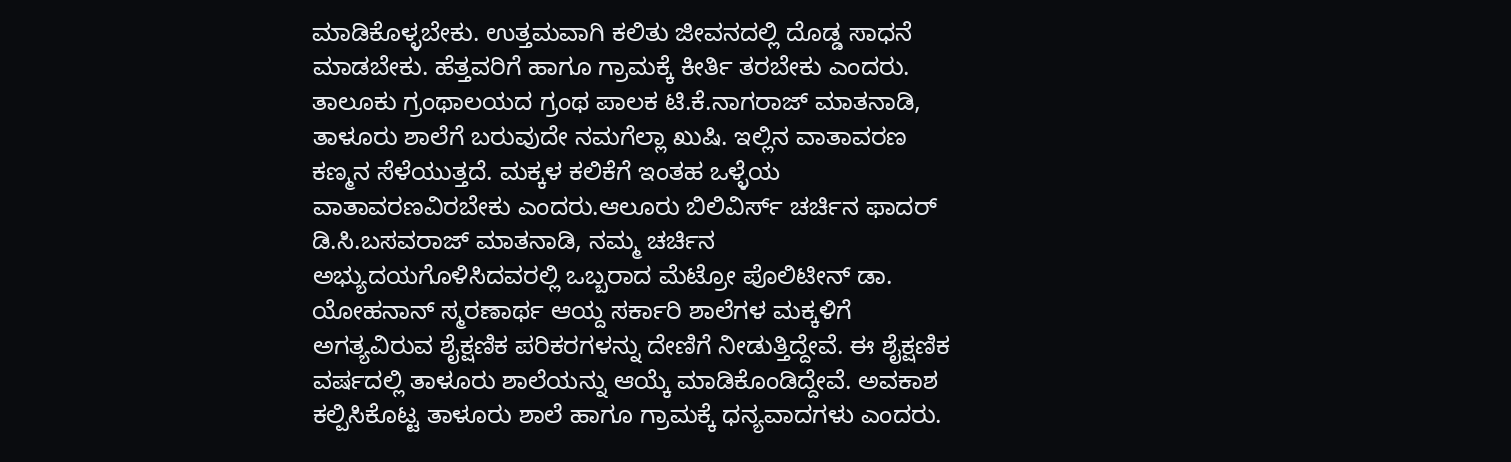ಮಾಡಿಕೊಳ್ಳಬೇಕು. ಉತ್ತಮವಾಗಿ ಕಲಿತು ಜೀವನದಲ್ಲಿ ದೊಡ್ಡ ಸಾಧನೆ ಮಾಡಬೇಕು. ಹೆತ್ತವರಿಗೆ ಹಾಗೂ ಗ್ರಾಮಕ್ಕೆ ಕೀರ್ತಿ ತರಬೇಕು ಎಂದರು.
ತಾಲೂಕು ಗ್ರಂಥಾಲಯದ ಗ್ರಂಥ ಪಾಲಕ ಟಿ.ಕೆ.ನಾಗರಾಜ್ ಮಾತನಾಡಿ, ತಾಳೂರು ಶಾಲೆಗೆ ಬರುವುದೇ ನಮಗೆಲ್ಲಾ ಖುಷಿ. ಇಲ್ಲಿನ ವಾತಾವರಣ ಕಣ್ಮನ ಸೆಳೆಯುತ್ತದೆ. ಮಕ್ಕಳ ಕಲಿಕೆಗೆ ಇಂತಹ ಒಳ್ಳೆಯ ವಾತಾವರಣವಿರಬೇಕು ಎಂದರು.ಆಲೂರು ಬಿಲಿವಿರ್ಸ್ ಚರ್ಚಿನ ಫಾದರ್ ಡಿ.ಸಿ.ಬಸವರಾಜ್ ಮಾತನಾಡಿ, ನಮ್ಮ ಚರ್ಚಿನ ಅಭ್ಯುದಯಗೊಳಿಸಿದವರಲ್ಲಿ ಒಬ್ಬರಾದ ಮೆಟ್ರೋ ಪೊಲಿಟೀನ್ ಡಾ. ಯೋಹನಾನ್ ಸ್ಮರಣಾರ್ಥ ಆಯ್ದ ಸರ್ಕಾರಿ ಶಾಲೆಗಳ ಮಕ್ಕಳಿಗೆ ಅಗತ್ಯವಿರುವ ಶೈಕ್ಷಣಿಕ ಪರಿಕರಗಳನ್ನು ದೇಣಿಗೆ ನೀಡುತ್ತಿದ್ದೇವೆ. ಈ ಶೈಕ್ಷಣಿಕ ವರ್ಷದಲ್ಲಿ ತಾಳೂರು ಶಾಲೆಯನ್ನು ಆಯ್ಕೆ ಮಾಡಿಕೊಂಡಿದ್ದೇವೆ. ಅವಕಾಶ ಕಲ್ಪಿಸಿಕೊಟ್ಟ ತಾಳೂರು ಶಾಲೆ ಹಾಗೂ ಗ್ರಾಮಕ್ಕೆ ಧನ್ಯವಾದಗಳು ಎಂದರು.